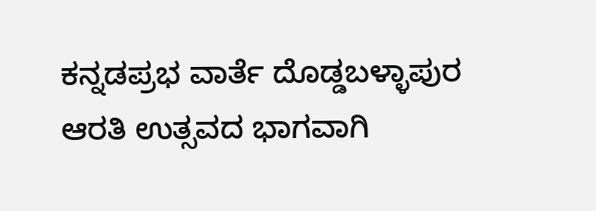ಕನ್ನಡಪ್ರಭ ವಾರ್ತೆ ದೊಡ್ಡಬಳ್ಳಾಪುರ
ಆರತಿ ಉತ್ಸವದ ಭಾಗವಾಗಿ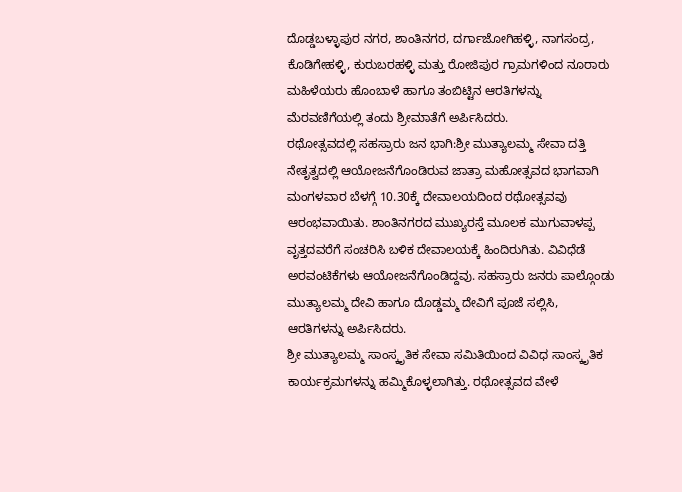ದೊಡ್ಡಬಳ್ಳಾಪುರ ನಗರ, ಶಾಂತಿನಗರ, ದರ್ಗಾಜೋಗಿಹಳ್ಳಿ, ನಾಗಸಂದ್ರ, ಕೊಡಿಗೇಹಳ್ಳಿ, ಕುರುಬರಹಳ್ಳಿ ಮತ್ತು ರೋಜಿಪುರ ಗ್ರಾಮಗಳಿಂದ ನೂರಾರು ಮಹಿಳೆಯರು ಹೊಂಬಾಳೆ ಹಾಗೂ ತಂಬಿಟ್ಟಿನ ಆರತಿಗಳನ್ನು ಮೆರವಣಿಗೆಯಲ್ಲಿ ತಂದು ಶ್ರೀಮಾತೆಗೆ ಅರ್ಪಿಸಿದರು.
ರಥೋತ್ಸವದಲ್ಲಿ ಸಹಸ್ರಾರು ಜನ ಭಾಗಿ:ಶ್ರೀ ಮುತ್ಯಾಲಮ್ಮ ಸೇವಾ ದತ್ತಿ ನೇತೃತ್ವದಲ್ಲಿ ಆಯೋಜನೆಗೊಂಡಿರುವ ಜಾತ್ರಾ ಮಹೋತ್ಸವದ ಭಾಗವಾಗಿ ಮಂಗಳವಾರ ಬೆಳಗ್ಗೆ 10.30ಕ್ಕೆ ದೇವಾಲಯದಿಂದ ರಥೋತ್ಸವವು ಆರಂಭವಾಯಿತು. ಶಾಂತಿನಗರದ ಮುಖ್ಯರಸ್ತೆ ಮೂಲಕ ಮುಗುವಾಳಪ್ಪ ವೃತ್ತದವರೆಗೆ ಸಂಚರಿಸಿ ಬಳಿಕ ದೇವಾಲಯಕ್ಕೆ ಹಿಂದಿರುಗಿತು. ವಿವಿಧೆಡೆ ಅರವಂಟಿಕೆಗಳು ಆಯೋಜನೆಗೊಂಡಿದ್ದವು. ಸಹಸ್ರಾರು ಜನರು ಪಾಲ್ಗೊಂಡು ಮುತ್ಯಾಲಮ್ಮ ದೇವಿ ಹಾಗೂ ದೊಡ್ಡಮ್ಮ ದೇವಿಗೆ ಪೂಜೆ ಸಲ್ಲಿಸಿ, ಆರತಿಗಳನ್ನು ಅರ್ಪಿಸಿದರು.
ಶ್ರೀ ಮುತ್ಯಾಲಮ್ಮ ಸಾಂಸ್ಕೃತಿಕ ಸೇವಾ ಸಮಿತಿಯಿಂದ ವಿವಿಧ ಸಾಂಸ್ಕೃತಿಕ ಕಾರ್ಯಕ್ರಮಗಳನ್ನು ಹಮ್ಮಿಕೊಳ್ಳಲಾಗಿತ್ತು. ರಥೋತ್ಸವದ ವೇಳೆ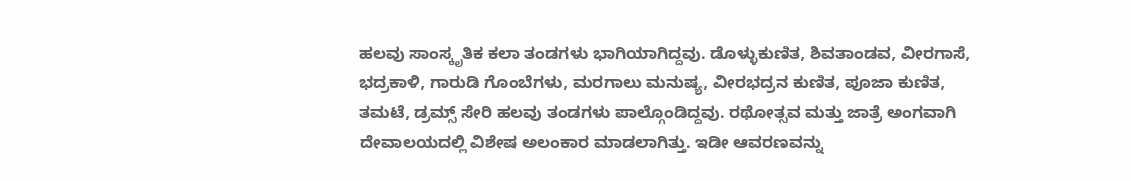ಹಲವು ಸಾಂಸ್ಕೃತಿಕ ಕಲಾ ತಂಡಗಳು ಭಾಗಿಯಾಗಿದ್ದವು. ಡೊಳ್ಳುಕುಣಿತ, ಶಿವತಾಂಡವ, ವೀರಗಾಸೆ, ಭದ್ರಕಾಳಿ, ಗಾರುಡಿ ಗೊಂಬೆಗಳು, ಮರಗಾಲು ಮನುಷ್ಯ, ವೀರಭದ್ರನ ಕುಣಿತ, ಪೂಜಾ ಕುಣಿತ, ತಮಟೆ, ಡ್ರಮ್ಸ್ ಸೇರಿ ಹಲವು ತಂಡಗಳು ಪಾಲ್ಗೊಂಡಿದ್ದವು. ರಥೋತ್ಸವ ಮತ್ತು ಜಾತ್ರೆ ಅಂಗವಾಗಿ ದೇವಾಲಯದಲ್ಲಿ ವಿಶೇಷ ಅಲಂಕಾರ ಮಾಡಲಾಗಿತ್ತು. ಇಡೀ ಆವರಣವನ್ನು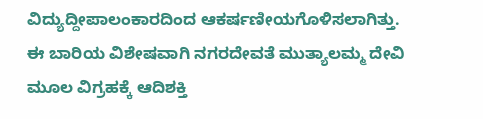ವಿದ್ಯುದ್ದೀಪಾಲಂಕಾರದಿಂದ ಆಕರ್ಷಣೀಯಗೊಳಿಸಲಾಗಿತ್ತು.
ಈ ಬಾರಿಯ ವಿಶೇಷವಾಗಿ ನಗರದೇವತೆ ಮುತ್ಯಾಲಮ್ಮ ದೇವಿ ಮೂಲ ವಿಗ್ರಹಕ್ಕೆ ಆದಿಶಕ್ತಿ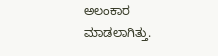ಅಲಂಕಾರ ಮಾಡಲಾಗಿತ್ತು.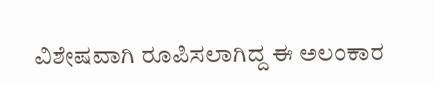ವಿಶೇಷವಾಗಿ ರೂಪಿಸಲಾಗಿದ್ದ ಈ ಅಲಂಕಾರ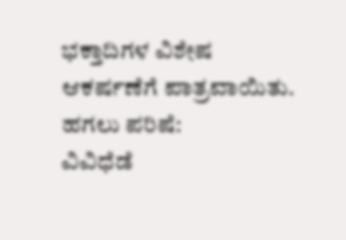ಭಕ್ತಾದಿಗಳ ವಿಶೇಷ ಆಕರ್ಷಣೆಗೆ ಪಾತ್ರವಾಯಿತು. ಹಗಲು ಪರಿಷೆ:
ವಿವಿಧೆಡೆ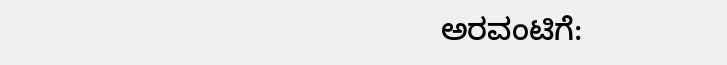ಅರವಂಟಿಗೆ: